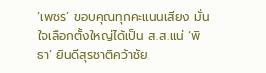‘เพชร’ ขอบคุณทุกคะแนนเสียง มั่นใจเลือกตั้งใหญ่ได้เป็น ส.ส.แน่ ‘พิธา’ ยินดีสุรชาติคว้าชัย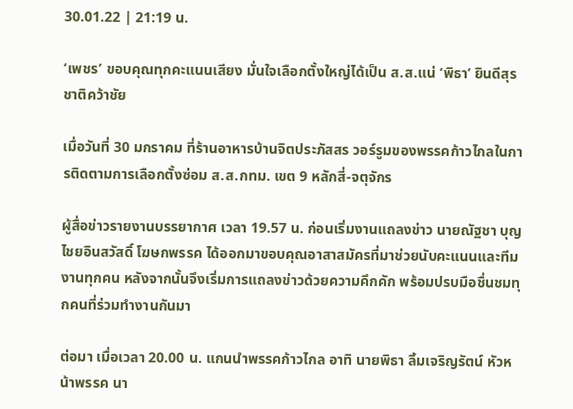30.01.22 | 21:19 น.

‘เพชร’ ขอบคุณทุกคะแนนเสียง มั่นใจเลือกตั้งใหญ่ได้เป็น ส.ส.แน่ ‘พิธา’ ยินดีสุรชาติคว้าชัย

เมื่อวันที่ 30 มกราคม ที่ร้านอาหารบ้านจิตประภัสสร วอร์รูมของพรรคก้าวไกลในการติดตามการเลือกตั้งซ่อม ส.ส.กทม. เขต 9 หลักสี่-จตุจักร

ผู้สื่อข่าวรายงานบรรยากาศ เวลา 19.57 น. ก่อนเริ่มงานแถลงข่าว นายณัฐชา บุญไชยอินสวัสดิ์ โฆษกพรรค ได้ออกมาขอบคุณอาสาสมัครที่มาช่วยนับคะแนนและทีมงานทุกคน หลังจากนั้นจึงเริ่มการแถลงข่าวด้วยความคึกคัก พร้อมปรบมือชื่นชมทุกคนที่ร่วมทำงานกันมา

ต่อมา เมื่อเวลา 20.00 น. แกนนำพรรคก้าวไกล อาทิ นายพิธา ลิ้มเจริญรัตน์ หัวหน้าพรรค นา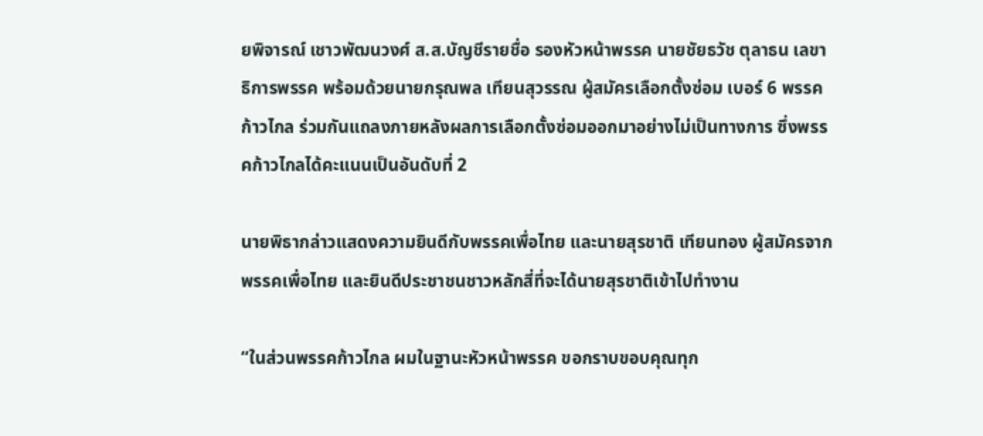ยพิจารณ์ เชาวพัฒนวงศ์ ส.ส.บัญชีรายชื่อ รองหัวหน้าพรรค นายชัยธวัช ตุลาธน เลขาธิการพรรค พร้อมด้วยนายกรุณพล เทียนสุวรรณ ผู้สมัครเลือกตั้งซ่อม เบอร์ 6 พรรคก้าวไกล ร่วมกันแถลงภายหลังผลการเลือกตั้งซ่อมออกมาอย่างไม่เป็นทางการ ซึ่งพรรคก้าวไกลได้คะแนนเป็นอันดับที่ 2

นายพิธากล่าวแสดงความยินดีกับพรรคเพื่อไทย และนายสุรชาติ เทียนทอง ผู้สมัครจากพรรคเพื่อไทย และยินดีประชาชนชาวหลักสี่ที่จะได้นายสุรชาติเข้าไปทำงาน

“ในส่วนพรรคก้าวไกล ผมในฐานะหัวหน้าพรรค ขอกราบขอบคุณทุก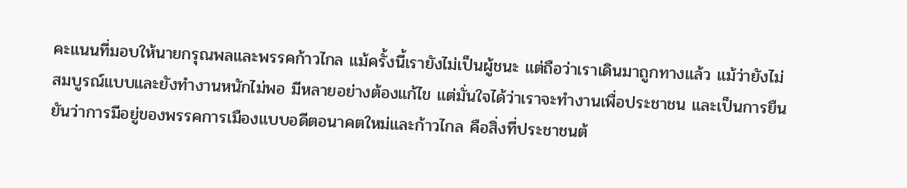คะแนนที่มอบให้นายกรุณพลและพรรคก้าวไกล แม้ครั้งนี้เรายังไม่เป็นผู้ชนะ แต่ถือว่าเราเดินมาถูกทางแล้ว แม้ว่ายังไม่สมบูรณ์แบบและยังทำงานหนักไม่พอ มีหลายอย่างต้องแก้ไข แต่มั่นใจได้ว่าเราจะทำงานเพื่อประชาชน และเป็นการยืนยันว่าการมีอยู่ของพรรคการเมืองแบบอดีตอนาคตใหม่และก้าวไกล คือสิ่งที่ประชาชนต้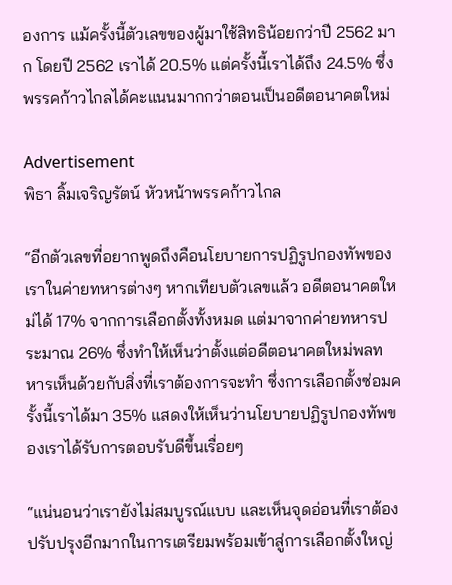องการ แม้ครั้งนี้ตัวเลขของผู้มาใช้สิทธิน้อยกว่าปี 2562 มาก โดยปี 2562 เราได้ 20.5% แต่ครั้งนี้เราได้ถึง 24.5% ซึ่งพรรคก้าวไกลได้คะแนนมากกว่าตอนเป็นอดีตอนาคตใหม่

Advertisement
พิธา ลิ้มเจริญรัตน์ หัวหน้าพรรคก้าวไกล

“อีกตัวเลขที่อยากพูดถึงคือนโยบายการปฏิรูปกองทัพของเราในค่ายทหารต่างๆ หากเทียบตัวเลขแล้ว อดีตอนาคตใหม่ได้ 17% จากการเลือกตั้งทั้งหมด แต่มาจากค่ายทหารประมาณ 26% ซึ่งทำให้เห็นว่าตั้งแต่อดีตอนาคตใหม่พลทหารเห็นด้วยกับสิ่งที่เราต้องการจะทำ ซึ่งการเลือกตั้งซ่อมครั้งนี้เราได้มา 35% แสดงให้เห็นว่านโยบายปฏิรูปกองทัพของเราได้รับการตอบรับดีขึ้นเรื่อยๆ

“แน่นอนว่าเรายังไม่สมบูรณ์แบบ และเห็นจุดอ่อนที่เราต้องปรับปรุงอีกมากในการเตรียมพร้อมเข้าสู่การเลือกตั้งใหญ่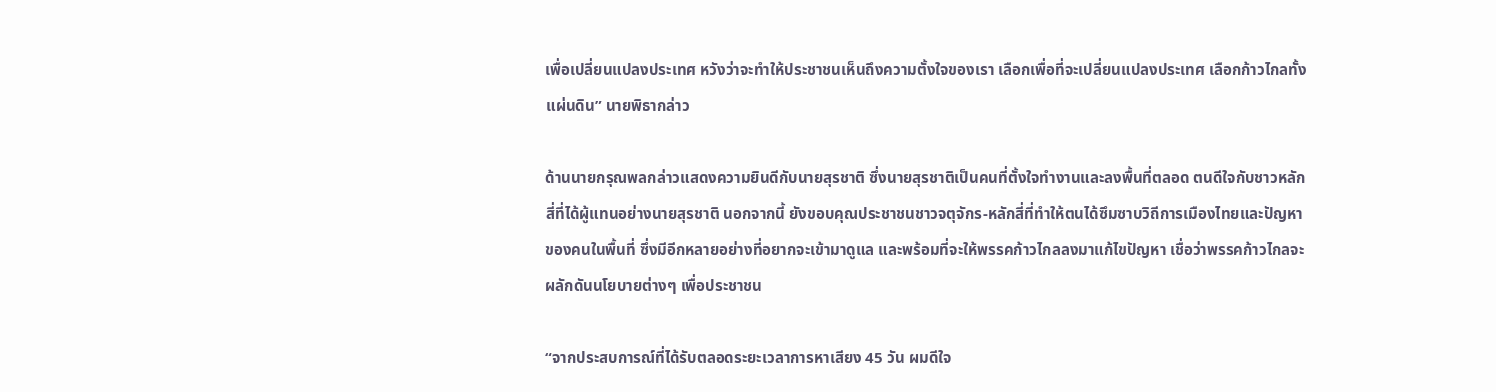เพื่อเปลี่ยนแปลงประเทศ หวังว่าจะทำให้ประชาชนเห็นถึงความตั้งใจของเรา เลือกเพื่อที่จะเปลี่ยนแปลงประเทศ เลือกก้าวไกลทั้งแผ่นดิน” นายพิธากล่าว

ด้านนายกรุณพลกล่าวแสดงความยินดีกับนายสุรชาติ ซึ่งนายสุรชาติเป็นคนที่ตั้งใจทำงานและลงพื้นที่ตลอด ตนดีใจกับชาวหลักสี่ที่ได้ผู้แทนอย่างนายสุรชาติ นอกจากนี้ ยังขอบคุณประชาชนชาวจตุจักร-หลักสี่ที่ทำให้ตนได้ซึมซาบวิถีการเมืองไทยและปัญหาของคนในพื้นที่ ซึ่งมีอีกหลายอย่างที่อยากจะเข้ามาดูแล และพร้อมที่จะให้พรรคก้าวไกลลงมาแก้ไขปัญหา เชื่อว่าพรรคก้าวไกลจะผลักดันนโยบายต่างๆ เพื่อประชาชน

“จากประสบการณ์ที่ได้รับตลอดระยะเวลาการหาเสียง 45 วัน ผมดีใจ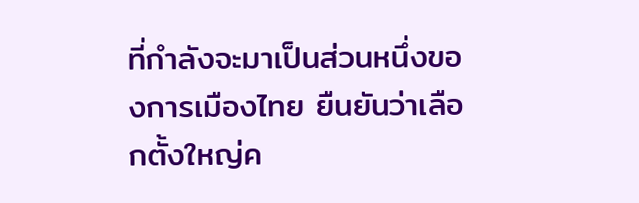ที่กำลังจะมาเป็นส่วนหนึ่งของการเมืองไทย ยืนยันว่าเลือกตั้งใหญ่ค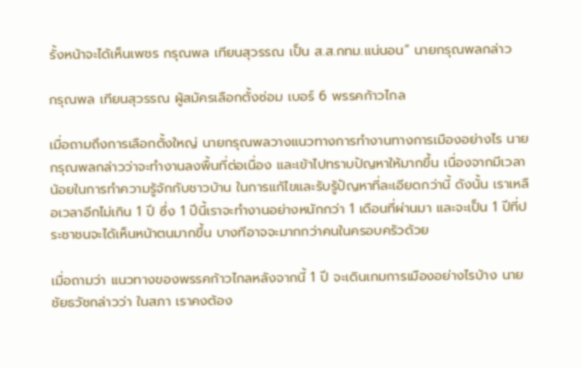รั้งหน้าจะได้เห็นเพชร กรุณพล เทียนสุวรรณ เป็น ส.ส.กทม.แน่นอน” นายกรุณพลกล่าว

กรุณพล เทียนสุวรรณ ผู้สมัครเลือกตั้งซ่อม เบอร์ 6 พรรคก้าวไกล

เมื่อถามถึงการเลือกตั้งใหญ่ นายกรุณพลวางแนวทางการทำงานทางการเมืองอย่างไร นายกรุณพลกล่าวว่าจะทำงานลงพื้นที่ต่อเนื่อง และเข้าไปทราบปัญหาให้มากขึ้น เนื่องจากมีเวลาน้อยในการทำความรู้จักกับชาวบ้าน ในการแก้ไขและรับรู้ปัญหาที่ละเอียดกว่านี้ ดังนั้น เราเหลือเวลาอีกไม่เกิน 1 ปี ซึ่ง 1 ปีนี้เราจะทำงานอย่างหนักกว่า 1 เดือนที่ผ่านมา และจะเป็น 1 ปีที่ประชาชนจะได้เห็นหน้าตนมากขึ้น บางทีอาจจะมากกว่าคนในครอบครัวด้วย

เมื่อถามว่า แนวทางของพรรคก้าวไกลหลังจากนี้ 1 ปี จะเดินเกมการเมืองอย่างไรบ้าง นายชัยธวัชกล่าวว่า ในสภา เราคงต้อง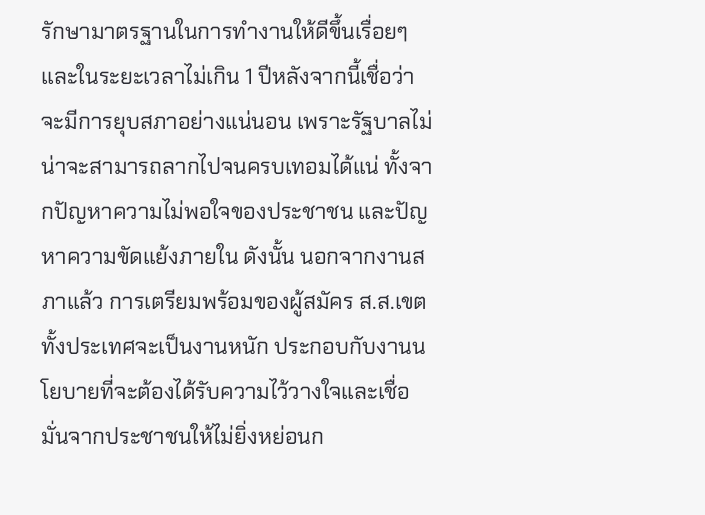รักษามาตรฐานในการทำงานให้ดีขึ้นเรื่อยๆ และในระยะเวลาไม่เกิน 1 ปีหลังจากนี้เชื่อว่าจะมีการยุบสภาอย่างแน่นอน เพราะรัฐบาลไม่น่าจะสามารถลากไปจนครบเทอมได้แน่ ทั้งจากปัญหาความไม่พอใจของประชาชน และปัญหาความขัดแย้งภายใน ดังนั้น นอกจากงานสภาแล้ว การเตรียมพร้อมของผู้สมัคร ส.ส.เขตทั้งประเทศจะเป็นงานหนัก ประกอบกับงานนโยบายที่จะต้องได้รับความไว้วางใจและเชื่อมั่นจากประชาชนให้ไม่ยิ่งหย่อนก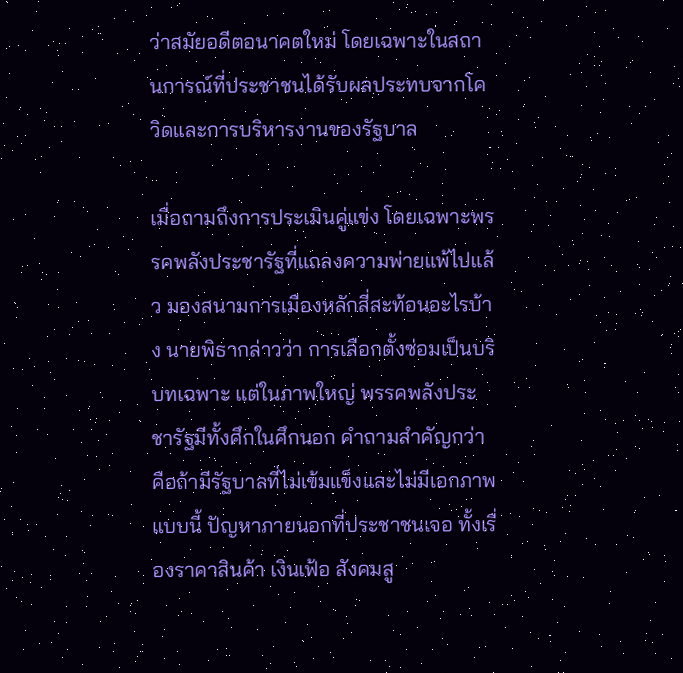ว่าสมัยอดีตอนาคตใหม่ โดยเฉพาะในสถานการณ์ที่ประชาชนได้รับผลประทบจากโควิดและการบริหารงานของรัฐบาล

เมื่อถามถึงการประเมินคู่แข่ง โดยเฉพาะพรรคพลังประชารัฐที่แถลงความพ่ายแพ้ไปแล้ว มองสนามการเมืองหลักสี่สะท้อนอะไรบ้าง นายพิธากล่าวว่า การเลือกตั้งซ่อมเป็นบริบทเฉพาะ แต่ในภาพใหญ่ พรรคพลังประชารัฐมีทั้งศึกในศึกนอก คำถามสำคัญกว่าคือถ้ามีรัฐบาลที่ไม่เข้มแข็งและไม่มีเอกภาพแบบนี้ ปัญหาภายนอกที่ประชาชนเจอ ทั้งเรื่องราคาสินค้า เงินเฟ้อ สังคมสู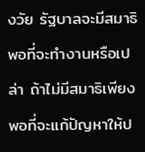งวัย รัฐบาลจะมีสมาธิพอที่จะทำงานหรือเปล่า ถ้าไม่มีสมาธิเพียงพอที่จะแก้ปัญหาให้ป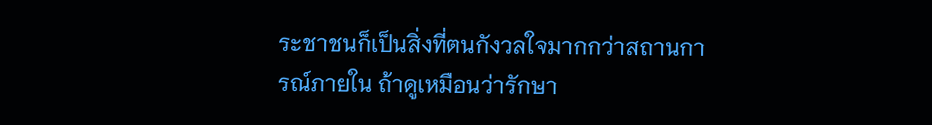ระชาชนก็เป็นสิ่งที่ตนกังวลใจมากกว่าสถานการณ์ภายใน ถ้าดูเหมือนว่ารักษา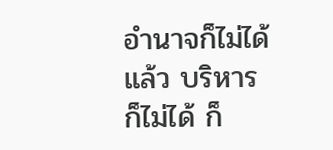อำนาจก็ไม่ได้แล้ว บริหารก็ไม่ได้ ก็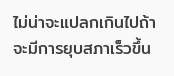ไม่น่าจะแปลกเกินไปถ้าจะมีการยุบสภาเร็วขึ้น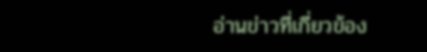อ่านข่าวที่เกี่ยวข้อง